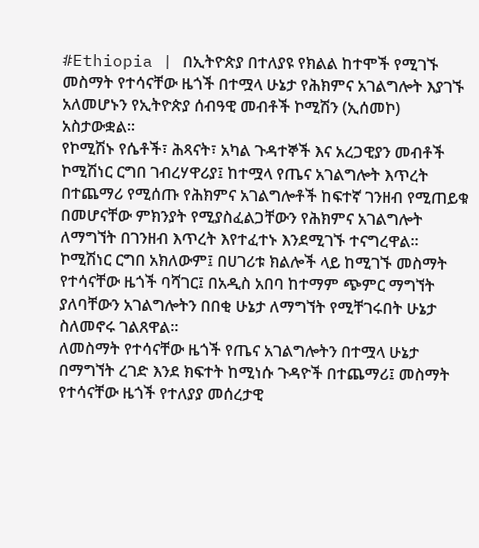#Ethiopia | በኢትዮጵያ በተለያዩ የክልል ከተሞች የሚገኙ መስማት የተሳናቸው ዜጎች በተሟላ ሁኔታ የሕክምና አገልግሎት እያገኙ አለመሆኑን የኢትዮጵያ ሰብዓዊ መብቶች ኮሚሽን (ኢሰመኮ) አስታውቋል።
የኮሚሽኑ የሴቶች፣ ሕጻናት፣ አካል ጉዳተኞች እና አረጋዊያን መብቶች ኮሚሽነር ርግበ ገብረሃዋሪያ፤ ከተሟላ የጤና አገልግሎት እጥረት በተጨማሪ የሚሰጡ የሕክምና አገልግሎቶች ከፍተኛ ገንዘብ የሚጠይቁ በመሆናቸው ምክንያት የሚያስፈልጋቸውን የሕክምና አገልግሎት ለማግኘት በገንዘብ እጥረት እየተፈተኑ እንደሚገኙ ተናግረዋል።
ኮሚሽነር ርግበ አክለውም፤ በሀገሪቱ ክልሎች ላይ ከሚገኙ መስማት የተሳናቸው ዜጎች ባሻገር፤ በአዲስ አበባ ከተማም ጭምር ማግኘት ያለባቸውን አገልግሎትን በበቂ ሁኔታ ለማግኘት የሚቸገሩበት ሁኔታ ስለመኖሩ ገልጸዋል፡፡
ለመስማት የተሳናቸው ዜጎች የጤና አገልግሎትን በተሟላ ሁኔታ በማግኘት ረገድ እንደ ክፍተት ከሚነሱ ጉዳዮች በተጨማሪ፤ መስማት የተሳናቸው ዜጎች የተለያያ መሰረታዊ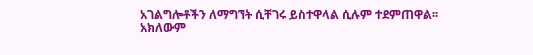አገልግሎቶችን ለማግኘት ሲቸገሩ ይስተዋላል ሲሉም ተደምጠዋል፡፡
አክለውም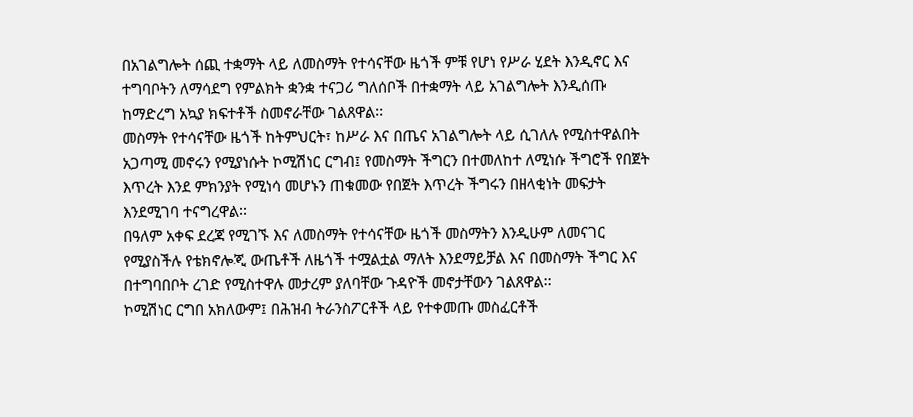በአገልግሎት ሰጪ ተቋማት ላይ ለመስማት የተሳናቸው ዜጎች ምቹ የሆነ የሥራ ሂደት እንዲኖር እና ተግባቦትን ለማሳደግ የምልክት ቋንቋ ተናጋሪ ግለሰቦች በተቋማት ላይ አገልግሎት እንዲሰጡ ከማድረግ አኳያ ክፍተቶች ስመኖራቸው ገልጸዋል፡፡
መስማት የተሳናቸው ዜጎች ከትምህርት፣ ከሥራ እና በጤና አገልግሎት ላይ ሲገለሉ የሚስተዋልበት አጋጣሚ መኖሩን የሚያነሱት ኮሚሽነር ርግብ፤ የመስማት ችግርን በተመለከተ ለሚነሱ ችግሮች የበጀት እጥረት እንደ ምክንያት የሚነሳ መሆኑን ጠቁመው የበጀት እጥረት ችግሩን በዘላቂነት መፍታት እንደሚገባ ተናግረዋል፡፡
በዓለም አቀፍ ደረጃ የሚገኙ እና ለመስማት የተሳናቸው ዜጎች መስማትን እንዲሁም ለመናገር የሚያስችሉ የቴክኖሎጂ ውጤቶች ለዜጎች ተሟልቷል ማለት እንደማይቻል እና በመስማት ችግር እና በተግባበቦት ረገድ የሚስተዋሉ መታረም ያለባቸው ጉዳዮች መኖታቸውን ገልጸዋል፡፡
ኮሚሽነር ርግበ አክለውም፤ በሕዝብ ትራንስፖርቶች ላይ የተቀመጡ መስፈርቶች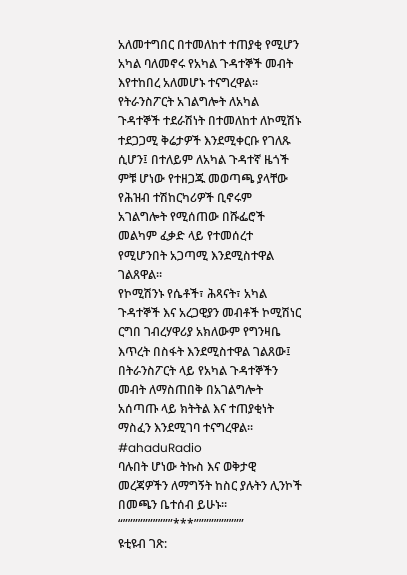አለመተግበር በተመለከተ ተጠያቂ የሚሆን አካል ባለመኖሩ የአካል ጉዳተኞች መብት እየተከበረ አለመሆኑ ተናግረዋል፡፡
የትራንስፖርት አገልግሎት ለአካል ጉዳተኞች ተደራሽነት በተመለከተ ለኮሚሽኑ ተደጋጋሚ ቅሬታዎች እንደሚቀርቡ የገለጹ ሲሆን፤ በተለይም ለአካል ጉዳተኛ ዜጎች ምቹ ሆነው የተዘጋጁ መወጣጫ ያላቸው የሕዝብ ተሽከርካሪዎች ቢኖሩም አገልግሎት የሚሰጠው በሹፌሮች መልካም ፈቃድ ላይ የተመሰረተ የሚሆንበት አጋጣሚ እንደሚስተዋል ገልጸዋል፡፡
የኮሚሽንኑ የሴቶች፣ ሕጻናት፣ አካል ጉዳተኞች እና አረጋዊያን መብቶች ኮሚሽነር ርግበ ገብረሃዋሪያ አክለውም የግንዛቤ እጥረት በስፋት እንደሚስተዋል ገልጸው፤ በትራንስፖርት ላይ የአካል ጉዳተኞችን መብት ለማስጠበቅ በአገልግሎት አሰጣጡ ላይ ክትትል እና ተጠያቂነት ማስፈን እንደሚገባ ተናግረዋል፡፡
#ahaduRadio
ባሉበት ሆነው ትኩስ እና ወቅታዊ መረጃዎችን ለማግኝት ከስር ያሉትን ሊንኮች በመጫን ቤተሰብ ይሁኑ።
“””””””””””***””””””””””
ዩቲዩብ ገጽ: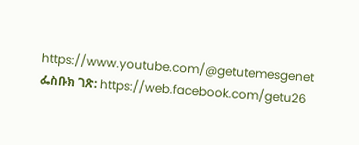https://www.youtube.com/@getutemesgenet
ፌስቡክ ገጽ: https://web.facebook.com/getu26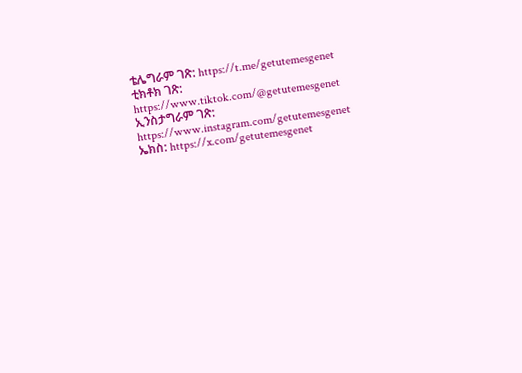ቴሌግራም ገጽ: https://t.me/getutemesgenet
ቲክቶክ ገጽ: https://www.tiktok.com/@getutemesgenet
ኢንስታግራም ገጽ: https://www.instagram.com/getutemesgenet
ኤክስ: https://x.com/getutemesgenet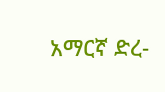አማርኛ ድረ-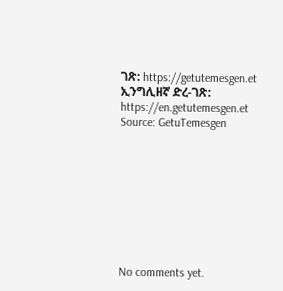ገጽ: https://getutemesgen.et
ኢንግሊዘኛ ድረ-ገጽ: https://en.getutemesgen.et
Source: GetuTemesgen









No comments yet.